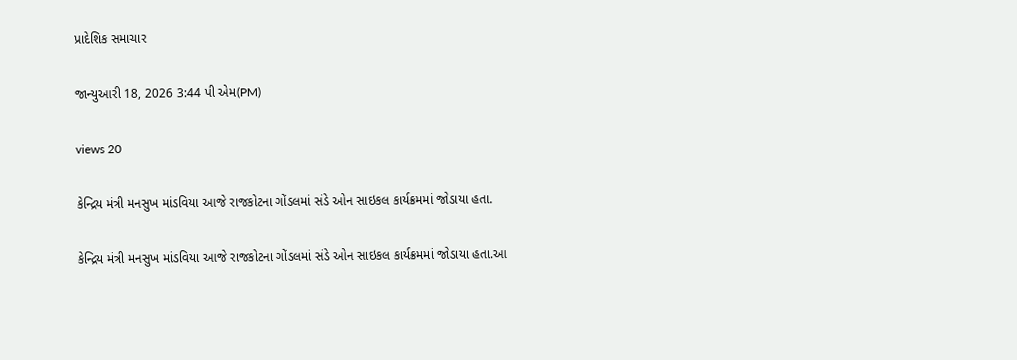પ્રાદેશિક સમાચાર

જાન્યુઆરી 18, 2026 3:44 પી એમ(PM)

views 20

કેન્દ્રિય મંત્રી મનસુખ માંડવિયા આજે રાજકોટના ગોંડલમાં સંડે ઓન સાઇકલ કાર્યક્રમમાં જોડાયા હતા.

કેન્દ્રિય મંત્રી મનસુખ માંડવિયા આજે રાજકોટના ગોંડલમાં સંડે ઓન સાઇકલ કાર્યક્રમમાં જોડાયા હતા.આ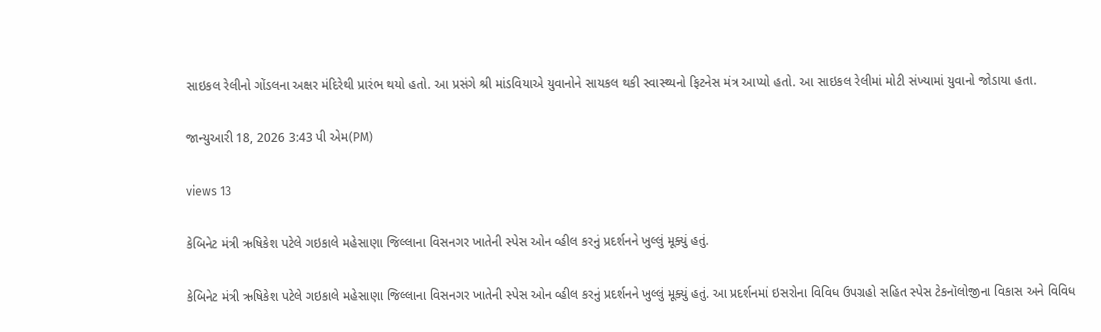સાઇકલ રેલીનો ગોંડલના અક્ષર મંદિરેથી પ્રારંભ થયો હતો. આ પ્રસંગે શ્રી માંડવિયાએ યુવાનોને સાયકલ થકી સ્વાસ્થ્યનો ફિટનેસ મંત્ર આપ્યો હતો. આ સાઇકલ રેલીમાં મોટી સંખ્યામાં યુવાનો જોડાયા હતા.

જાન્યુઆરી 18, 2026 3:43 પી એમ(PM)

views 13

કેબિનેટ મંત્રી ઋષિકેશ પટેલે ગઇકાલે મહેસાણા જિલ્લાના વિસનગર ખાતેની સ્પેસ ઓન વ્હીલ કરનું પ્રદર્શનને ખુલ્લું મૂક્યું હતું.

કેબિનેટ મંત્રી ઋષિકેશ પટેલે ગઇકાલે મહેસાણા જિલ્લાના વિસનગર ખાતેની સ્પેસ ઓન વ્હીલ કરનું પ્રદર્શનને ખુલ્લું મૂક્યું હતું. આ પ્રદર્શનમાં ઇસરોના વિવિધ ઉપગ્રહો સહિત સ્પેસ ટેકનૉલોજીના વિકાસ અને વિવિધ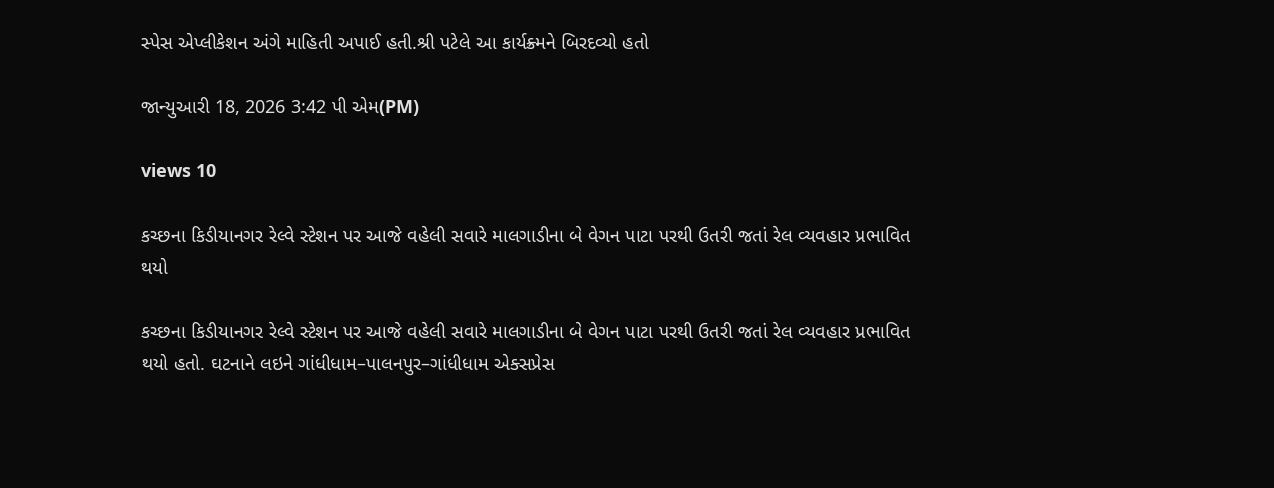સ્પેસ એપ્લીકેશન અંગે માહિતી અપાઈ હતી.શ્રી પટેલે આ કાર્યક્ર્મને બિરદવ્યો હતો

જાન્યુઆરી 18, 2026 3:42 પી એમ(PM)

views 10

કચ્છના કિડીયાનગર રેલ્વે સ્ટેશન પર આજે વહેલી સવારે માલગાડીના બે વેગન પાટા પરથી ઉતરી જતાં રેલ વ્યવહાર પ્રભાવિત થયો

કચ્છના કિડીયાનગર રેલ્વે સ્ટેશન પર આજે વહેલી સવારે માલગાડીના બે વેગન પાટા પરથી ઉતરી જતાં રેલ વ્યવહાર પ્રભાવિત થયો હતો. ઘટનાને લઇને ગાંધીધામ–પાલનપુર–ગાંધીધામ એક્સપ્રેસ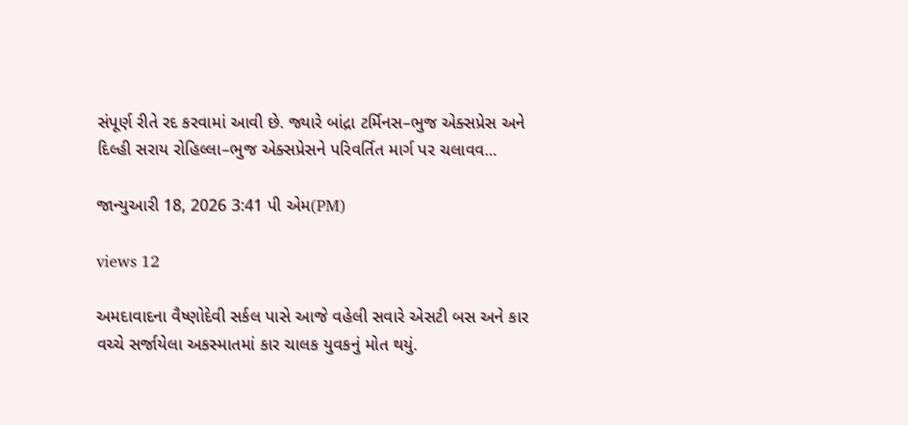સંપૂર્ણ રીતે રદ કરવામાં આવી છે. જ્યારે બાંદ્રા ટર્મિનસ–ભુજ એક્સપ્રેસ અને દિલ્હી સરાય રોહિલ્લા–ભુજ એક્સપ્રેસને પરિવર્તિત માર્ગ પર ચલાવવ...

જાન્યુઆરી 18, 2026 3:41 પી એમ(PM)

views 12

અમદાવાદના વૈષ્ણોદેવી સર્કલ પાસે આજે વહેલી સવારે એસટી બસ અને કાર વચ્ચે સર્જાયેલા અકસ્માતમાં કાર ચાલક યુવકનું મોત થયું.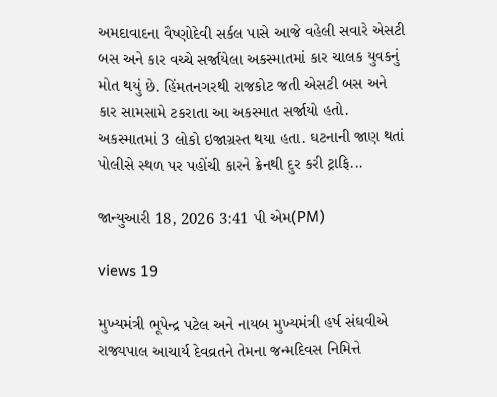અમદાવાદના વૈષ્ણોદેવી સર્કલ પાસે આજે વહેલી સવારે એસટી બસ અને કાર વચ્ચે સર્જાયેલા અકસ્માતમાં કાર ચાલક યુવકનું મોત થયું છે. હિંમતનગરથી રાજકોટ જતી એસટી બસ અને કાર સામસામે ટકરાતા આ અકસ્માત સર્જાયો હતો. અકસ્માતમાં 3 લોકો ઇજાગ્રસ્ત થયા હતા. ઘટનાની જાણ થતાં પોલીસે સ્થળ પર પહોંચી કારને ક્રેનથી દુર કરી ટ્રાફિ...

જાન્યુઆરી 18, 2026 3:41 પી એમ(PM)

views 19

મુખ્યમંત્રી ભૂપેન્દ્ર પટેલ અને નાયબ મુખ્યમંત્રી હર્ષ સંઘવીએ રાજ્યપાલ આચાર્ય દેવવ્રતને તેમના જન્મદિવસ નિમિત્તે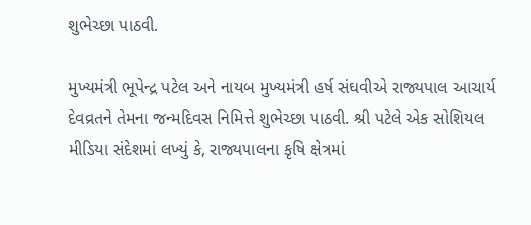શુભેચ્છા પાઠવી.

મુખ્યમંત્રી ભૂપેન્દ્ર પટેલ અને નાયબ મુખ્યમંત્રી હર્ષ સંઘવીએ રાજ્યપાલ આચાર્ય દેવવ્રતને તેમના જન્મદિવસ નિમિત્તે શુભેચ્છા પાઠવી. શ્રી પટેલે એક સોશિયલ મીડિયા સંદેશમાં લખ્યું કે, રાજ્યપાલના કૃષિ ક્ષેત્રમાં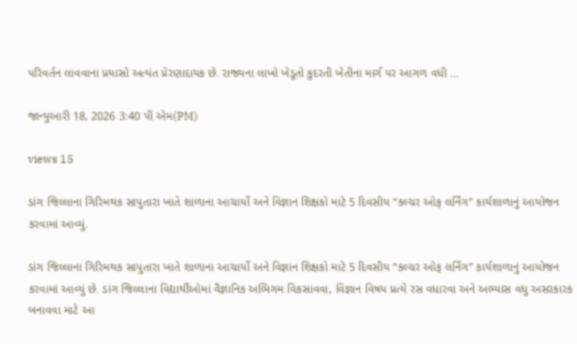પરિવર્તન લાવવાના પ્રયાસો અત્યંત પ્રેરણાદાયક છે. રાજ્યના લાખો ખેડૂતો કુદરતી ખેતીના માર્ગ પર આગળ વધી ...

જાન્યુઆરી 18, 2026 3:40 પી એમ(PM)

views 15

ડાંગ જિલ્લાના ગિરિમથક સાપુતારા ખાતે શાળાના આચાર્યો અને વિજ્ઞાન શિક્ષકો માટે 5 દિવસીય “કલ્ચર ઓફ લર્નિંગ” કાર્યશાળાનું આયોજન કરવામાં આવ્યું.

ડાંગ જિલ્લાના ગિરિમથક સાપુતારા ખાતે શાળાના આચાર્યો અને વિજ્ઞાન શિક્ષકો માટે 5 દિવસીય “કલ્ચર ઓફ લર્નિંગ” કાર્યશાળાનું આયોજન કરવામાં આવ્યું છે. ડાંગ જિલ્લાના વિદ્યાર્થીઓમાં વૈજ્ઞાનિક અભિગમ વિકસાવવા, વિજ્ઞાન વિષય પ્રત્યે રસ વધારવા અને અભ્યાસ વધુ અસરકારક બનાવવા માટે આ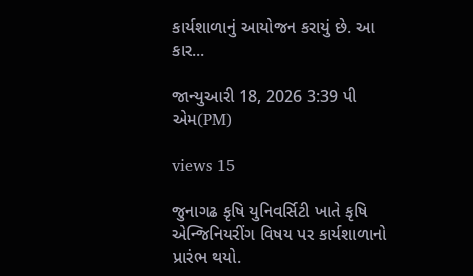કાર્યશાળાનું આયોજન કરાયું છે. આ કાર...

જાન્યુઆરી 18, 2026 3:39 પી એમ(PM)

views 15

જુનાગઢ કૃષિ યુનિવર્સિટી ખાતે કૃષિ એન્જિનિયરીંગ વિષય પર કાર્યશાળાનો પ્રારંભ થયો.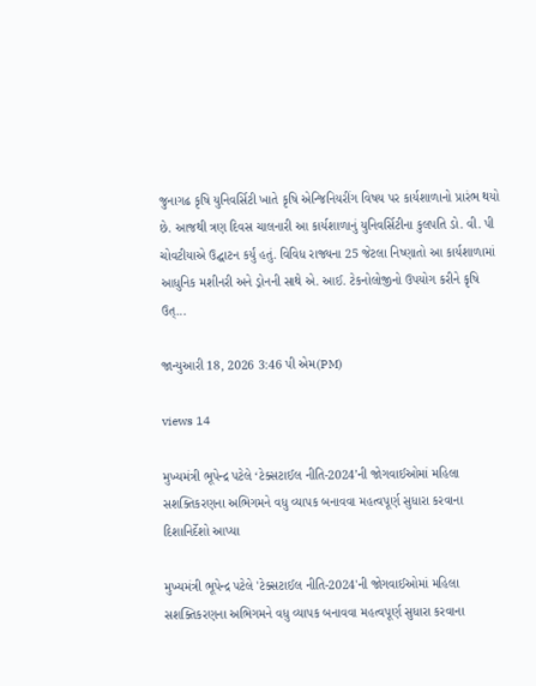જુનાગઢ કૃષિ યુનિવર્સિટી ખાતે કૃષિ એન્જિનિયરીંગ વિષય પર કાર્યશાળાનો પ્રારંભ થયો છે. આજથી ત્રણ દિવસ ચાલનારી આ કાર્યશાળાનું યુનિવર્સિટીના કુલપતિ ડો. વી. પી ચોવટીયાએ ઉદ્ઘાટન કર્યું હતું. વિવિધ રાજ્યના 25 જેટલા નિષ્ણાતો આ કાર્યશાળામાં આધુનિક મશીનરી અને ડ્રોનની સાથે એ. આઈ. ટેકનોલોજીનો ઉપયોગ કરીને કૃષિ ઉત્...

જાન્યુઆરી 18, 2026 3:46 પી એમ(PM)

views 14

મુખ્યમંત્રી ભૂપેન્દ્ર પટેલે ‘ટેક્સટાઈલ નીતિ-2024’ની જોગવાઈઓમાં મહિલા સશક્તિકરણના અભિગમને વધુ વ્યાપક બનાવવા મહત્વપૂર્ણ સુધારા કરવાના દિશાનિર્દેશો આપ્યા

મુખ્યમંત્રી ભૂપેન્દ્ર પટેલે 'ટેક્સટાઈલ નીતિ-2024'ની જોગવાઈઓમાં મહિલા સશક્તિકરણના અભિગમને વધુ વ્યાપક બનાવવા મહત્વપૂર્ણ સુધારા કરવાના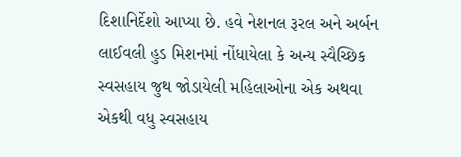દિશાનિર્દેશો આપ્યા છે. હવે નેશનલ રૂરલ અને અર્બન લાઈવલી હુડ મિશનમાં નોંધાયેલા કે અન્ય સ્વૈચ્છિક સ્વસહાય જુથ જોડાયેલી મહિલાઓના એક અથવા એકથી વધુ સ્વસહાય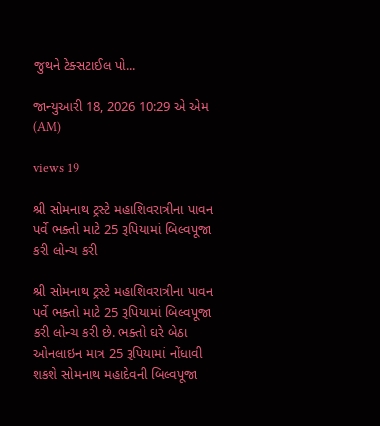જુથને ટેક્સટાઈલ પો...

જાન્યુઆરી 18, 2026 10:29 એ એમ (AM)

views 19

શ્રી સોમનાથ ટ્રસ્ટે મહાશિવરાત્રીના પાવન પર્વે ભક્તો માટે 25 રૂપિયામાં બિલ્વપૂજા કરી લોન્ચ કરી

શ્રી સોમનાથ ટ્રસ્ટે મહાશિવરાત્રીના પાવન પર્વે ભક્તો માટે 25 રૂપિયામાં બિલ્વપૂજા કરી લોન્ચ કરી છે. ભક્તો ઘરે બેઠા ઓનલાઇન માત્ર 25 રૂપિયામાં નોંધાવી શકશે સોમનાથ મહાદેવની બિલ્વપૂજા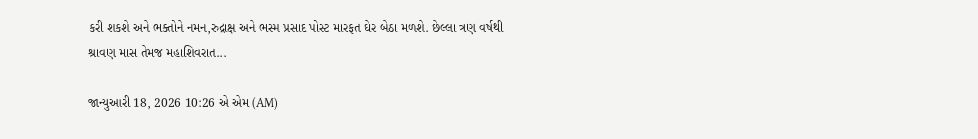કરી શકશે અને ભક્તોને નમન,રુદ્રાક્ષ અને ભસ્મ પ્રસાદ પોસ્ટ મારફત ઘેર બેઠા મળશે. છેલ્લા ત્રણ વર્ષથી શ્રાવણ માસ તેમજ મહાશિવરાત...

જાન્યુઆરી 18, 2026 10:26 એ એમ (AM)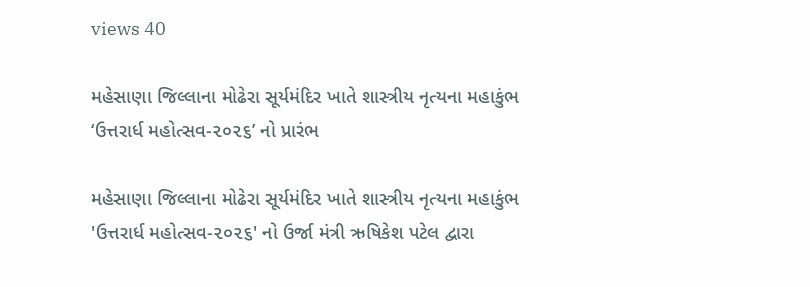views 40

મહેસાણા જિલ્લાના મોઢેરા સૂર્યમંદિર ખાતે શાસ્ત્રીય નૃત્યના મહાકુંભ ‘ઉત્તરાર્ધ મહોત્સવ-૨૦૨૬’ નો પ્રારંભ

મહેસાણા જિલ્લાના મોઢેરા સૂર્યમંદિર ખાતે શાસ્ત્રીય નૃત્યના મહાકુંભ 'ઉત્તરાર્ધ મહોત્સવ-૨૦૨૬' નો ઉર્જા મંત્રી ઋષિકેશ પટેલ દ્વારા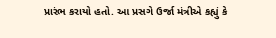પ્રારંભ કરાયો હતો. આ પ્રસગે ઉર્જા મંત્રીએ કહ્યું કે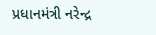પ્રધાનમંત્રી નરેન્દ્ર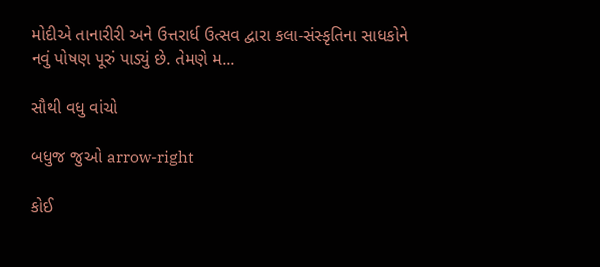મોદીએ તાનારીરી અને ઉત્તરાર્ધ ઉત્સવ દ્વારા કલા-સંસ્કૃતિના સાધકોને નવું પોષણ પૂરું પાડ્યું છે. તેમણે મ...

સૌથી વધુ વાંચો

બધુજ જુઓ arrow-right

કોઈ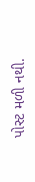પોસ્ટ મળી નથી.